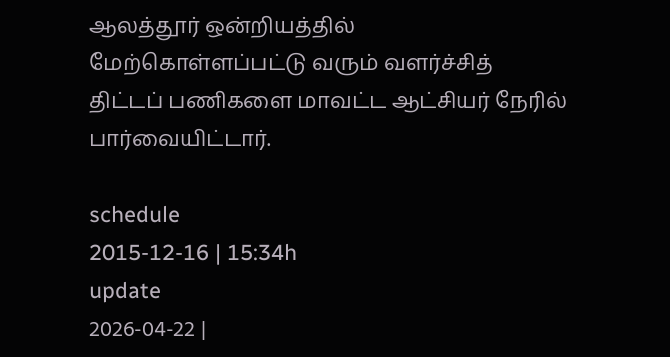ஆலத்தூர் ஒன்றியத்தில் மேற்கொள்ளப்பட்டு வரும் வளர்ச்சித் திட்டப் பணிகளை மாவட்ட ஆட்சியர் நேரில் பார்வையிட்டார்.

schedule
2015-12-16 | 15:34h
update
2026-04-22 |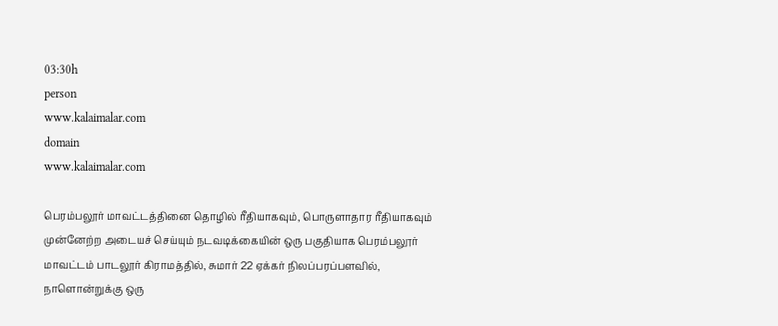03:30h
person
www.kalaimalar.com
domain
www.kalaimalar.com

பெரம்பலூர் மாவட்டத்தினை தொழில் ரீதியாகவும், பொருளாதார ரீதியாகவும் முன்னேற்ற அடையச் செய்யும் நடவடிக்கையின் ஒரு பகுதியாக பெரம்பலூர் மாவட்டம் பாடலூர் கிராமத்தில், சுமார் 22 ஏக்கர் நிலப்பரப்பளவில், நாளொன்றுக்கு ஒரு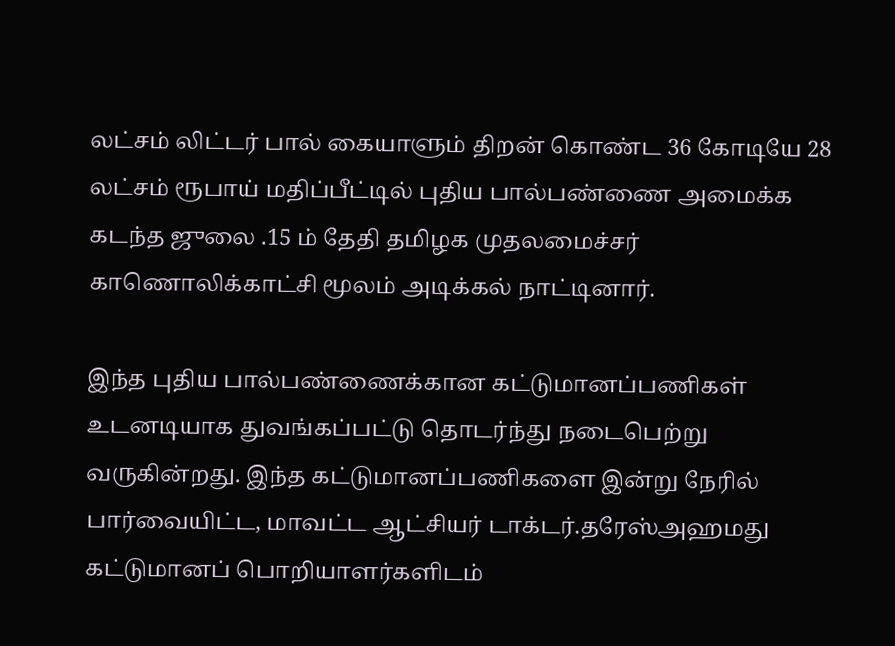லட்சம் லிட்டர் பால் கையாளும் திறன் கொண்ட 36 கோடியே 28 லட்சம் ரூபாய் மதிப்பீட்டில் புதிய பால்பண்ணை அமைக்க கடந்த ஜுலை .15 ம் தேதி தமிழக முதலமைச்சர் காணொலிக்காட்சி மூலம் அடிக்கல் நாட்டினார்.

இந்த புதிய பால்பண்ணைக்கான கட்டுமானப்பணிகள் உடனடியாக துவங்கப்பட்டு தொடர்ந்து நடைபெற்று வருகின்றது. இந்த கட்டுமானப்பணிகளை இன்று நேரில் பார்வையிட்ட, மாவட்ட ஆட்சியர் டாக்டர்.தரேஸ்அஹமது கட்டுமானப் பொறியாளர்களிடம்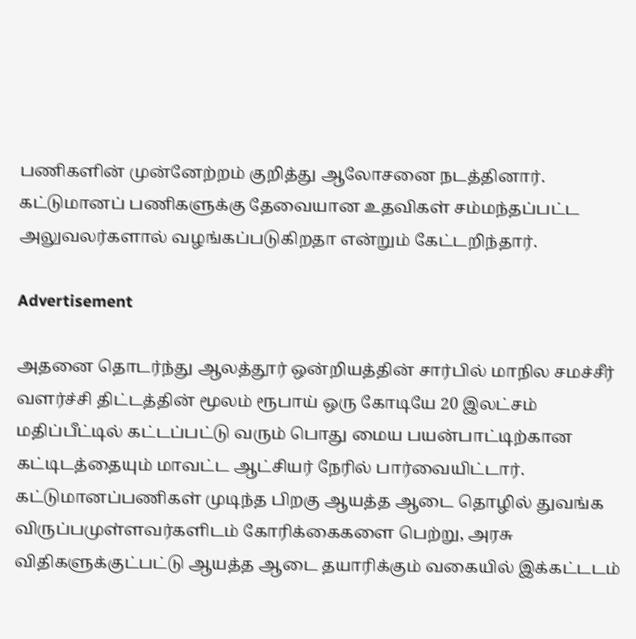பணிகளின் முன்னேற்றம் குறித்து ஆலோசனை நடத்தினார். கட்டுமானப் பணிகளுக்கு தேவையான உதவிகள் சம்மந்தப்பட்ட அலுவலர்களால் வழங்கப்படுகிறதா என்றும் கேட்டறிந்தார்.

Advertisement

அதனை தொடர்ந்து ஆலத்தூர் ஒன்றியத்தின் சார்பில் மாநில சமச்சீர் வளர்ச்சி திட்டத்தின் மூலம் ரூபாய் ஒரு கோடியே 20 இலட்சம் மதிப்பீட்டில் கட்டப்பட்டு வரும் பொது மைய பயன்பாட்டிற்கான கட்டிடத்தையும் மாவட்ட ஆட்சியர் நேரில் பார்வையிட்டார். கட்டுமானப்பணிகள் முடிந்த பிறகு ஆயத்த ஆடை தொழில் துவங்க விருப்பமுள்ளவர்களிடம் கோரிக்கைகளை பெற்று, அரசு விதிகளுக்குட்பட்டு ஆயத்த ஆடை தயாரிக்கும் வகையில் இக்கட்டடம்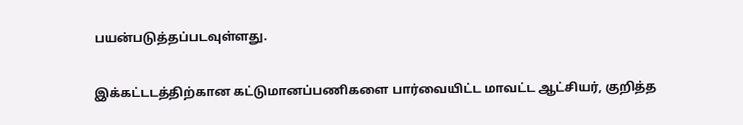பயன்படுத்தப்படவுள்ளது.

இக்கட்டடத்திற்கான கட்டுமானப்பணிகளை பார்வையிட்ட மாவட்ட ஆட்சியர், குறித்த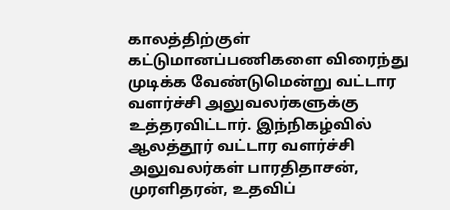காலத்திற்குள் கட்டுமானப்பணிகளை விரைந்து முடிக்க வேண்டுமென்று வட்டார வளர்ச்சி அலுவலர்களுக்கு உத்தரவிட்டார். இந்நிகழ்வில் ஆலத்தூர் வட்டார வளர்ச்சி அலுவலர்கள் பாரதிதாசன், முரளிதரன், உதவிப்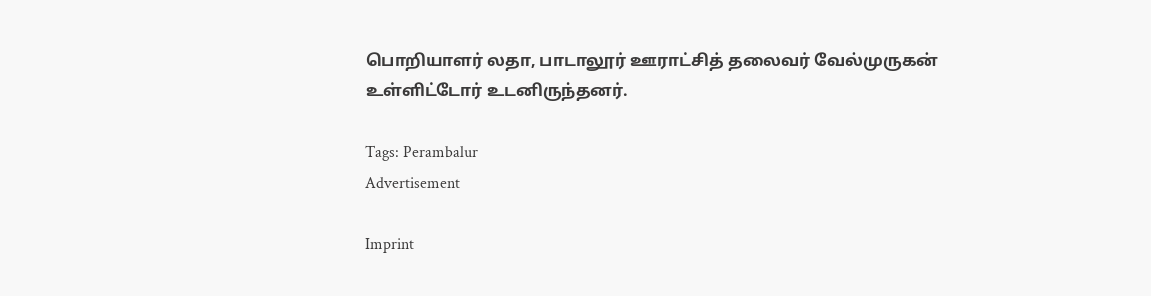பொறியாளர் லதா, பாடாலூர் ஊராட்சித் தலைவர் வேல்முருகன் உள்ளிட்டோர் உடனிருந்தனர்.

Tags: Perambalur
Advertisement

Imprint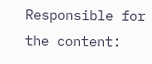Responsible for the content: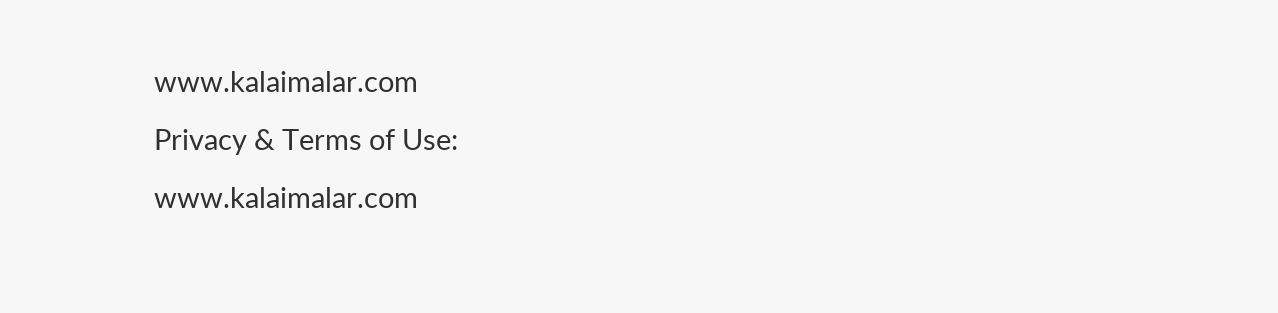www.kalaimalar.com
Privacy & Terms of Use:
www.kalaimalar.com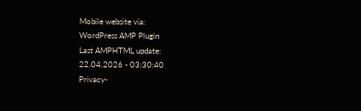Mobile website via:
WordPress AMP Plugin
Last AMPHTML update:
22.04.2026 - 03:30:40
Privacy-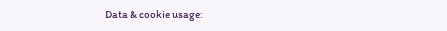Data & cookie usage: